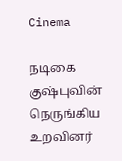Cinema

நடிகை குஷ்புவின் நெருங்கிய உறவினர்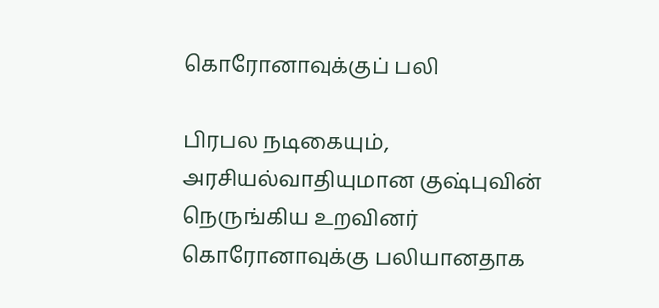கொரோனாவுக்குப் பலி

பிரபல நடிகையும், அரசியல்வாதியுமான குஷ்புவின் நெருங்கிய உறவினர் கொரோனாவுக்கு பலியானதாக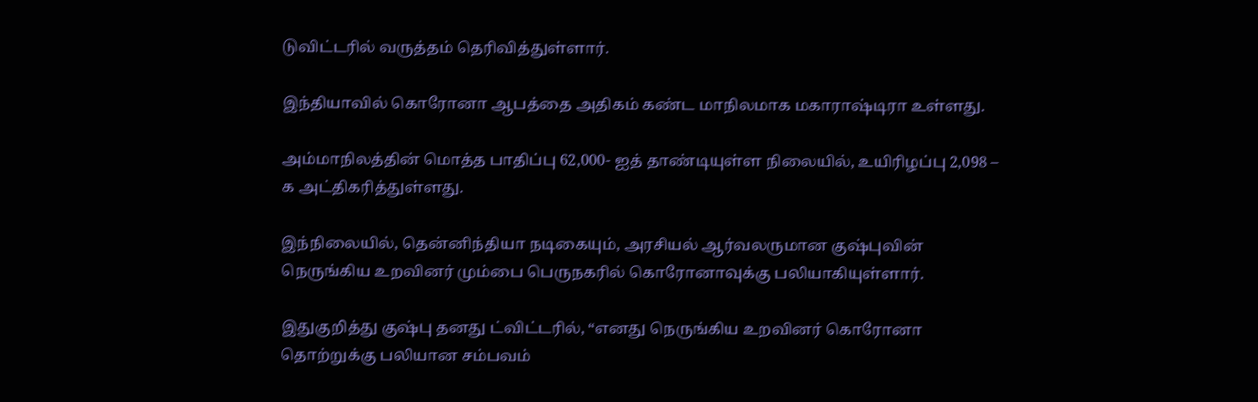டுவிட்டரில் வருத்தம் தெரிவித்துள்ளார்.

இந்தியாவில் கொரோனா ஆபத்தை அதிகம் கண்ட மாநிலமாக மகாராஷ்டிரா உள்ளது.

அம்மாநிலத்தின் மொத்த பாதிப்பு 62,000- ஐத் தாண்டியுள்ள நிலையில், உயிரிழப்பு 2,098 – க அட்திகரித்துள்ளது.

இந்நிலையில், தென்னிந்தியா நடிகையும், அரசியல் ஆர்வலருமான குஷ்புவின் நெருங்கிய உறவினர் மும்பை பெருநகரில் கொரோனாவுக்கு பலியாகியுள்ளார்.

இதுகுறித்து குஷ்பு தனது ட்விட்டரில், “எனது நெருங்கிய உறவினர் கொரோனா தொற்றுக்கு பலியான சம்பவம்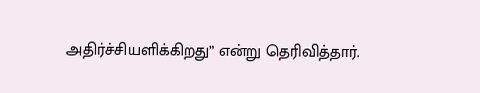அதிர்ச்சியளிக்கிறது” என்று தெரிவித்தார்.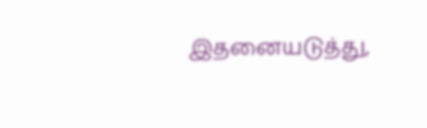இதனையடுத்து,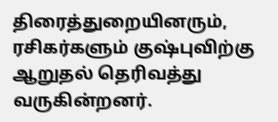திரைத்துறையினரும், ரசிகர்களும் குஷ்புவிற்கு ஆறுதல் தெரிவத்து வருகின்றனர்.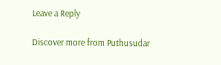Leave a Reply

Discover more from Puthusudar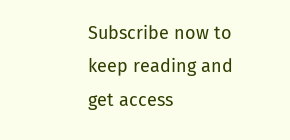Subscribe now to keep reading and get access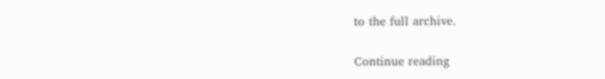to the full archive.

Continue reading